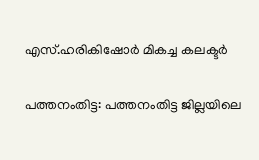എസ്.ഹരികിഷോര്‍ മികച്ച കലക്ടര്‍

പത്തനംതിട്ട: പത്തനംതിട്ട ജില്ലയിലെ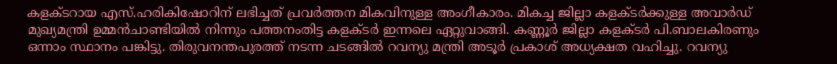കളക്ടറായ എസ്.ഹരികിഷോറിന് ലഭിച്ചത് പ്രവര്‍ത്തന മികവിനുള്ള അംഗീകാരം. മികച്ച ജില്ലാ കളക്ടര്‍ക്കുള്ള അവാര്‍ഡ് മുഖ്യമന്ത്രി ഉമ്മന്‍ചാണ്ടിയില്‍ നിന്നും പത്തനംതിട്ട കളക്ടര്‍ ഇന്നലെ ഏറ്റുവാങ്ങി. കണ്ണൂര്‍ ജില്ലാ കളക്ടര്‍ പി.ബാലകിരണും ഒന്നാം സ്ഥാനം പങ്കിട്ടു. തിരുവനന്തപുരത്ത് നടന്ന ചടങ്ങില്‍ റവന്യു മന്ത്രി അടൂര്‍ പ്രകാശ് അധ്യക്ഷത വഹിച്ചു. റവന്യു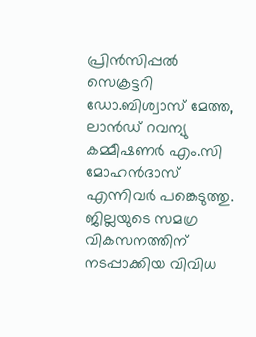പ്രിന്‍സിപ്പല്‍ സെക്രട്ടറി ഡോ.ബിശ്വാസ് മേത്ത, ലാന്‍ഡ് റവന്യു കമ്മീഷണര്‍ എം.സി മോഹന്‍ദാസ് എന്നിവര്‍ പങ്കെടുത്തു.
ജില്ലയുടെ സമഗ്ര വികസനത്തിന് നടപ്പാക്കിയ വിവിധ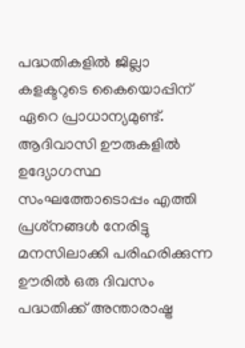പദ്ധതികളില്‍ ജില്ലാ കളക്ടറുടെ കൈയൊപ്പിന് ഏറെ പ്രാധാന്യമുണ്ട്. ആദിവാസി ഊരുകളില്‍ ഉദ്യോഗസ്ഥ സംഘത്തോടൊപ്പം എത്തി പ്രശ്‌നങ്ങള്‍ നേരിട്ടു മനസിലാക്കി പരിഹരിക്കുന്ന ഊരില്‍ ഒരു ദിവസം പദ്ധതിക്ക് അന്താരാഷ്ട്ര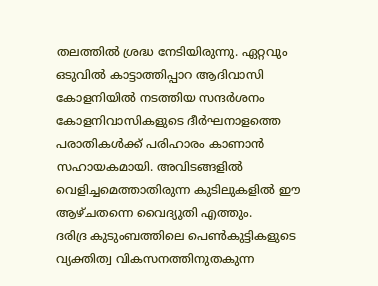തലത്തില്‍ ശ്രദ്ധ നേടിയിരുന്നു. ഏറ്റവും ഒടുവില്‍ കാട്ടാത്തിപ്പാറ ആദിവാസി കോളനിയില്‍ നടത്തിയ സന്ദര്‍ശനം കോളനിവാസികളുടെ ദീര്‍ഘനാളത്തെ പരാതികള്‍ക്ക് പരിഹാരം കാണാന്‍ സഹായകമായി. അവിടങ്ങളില്‍ വെളിച്ചമെത്താതിരുന്ന കുടിലുകളില്‍ ഈ ആഴ്ചതന്നെ വൈദ്യുതി എത്തും.
ദരിദ്ര കുടുംബത്തിലെ പെണ്‍കുട്ടികളുടെ വ്യക്തിത്വ വികസനത്തിനുതകുന്ന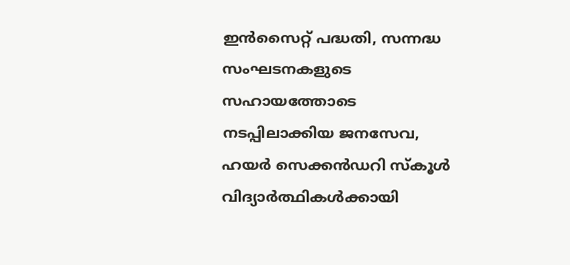ഇന്‍സൈറ്റ് പദ്ധതി, സന്നദ്ധ സംഘടനകളുടെ സഹായത്തോടെ നടപ്പിലാക്കിയ ജനസേവ, ഹയര്‍ സെക്കന്‍ഡറി സ്‌കൂള്‍ വിദ്യാര്‍ത്ഥികള്‍ക്കായി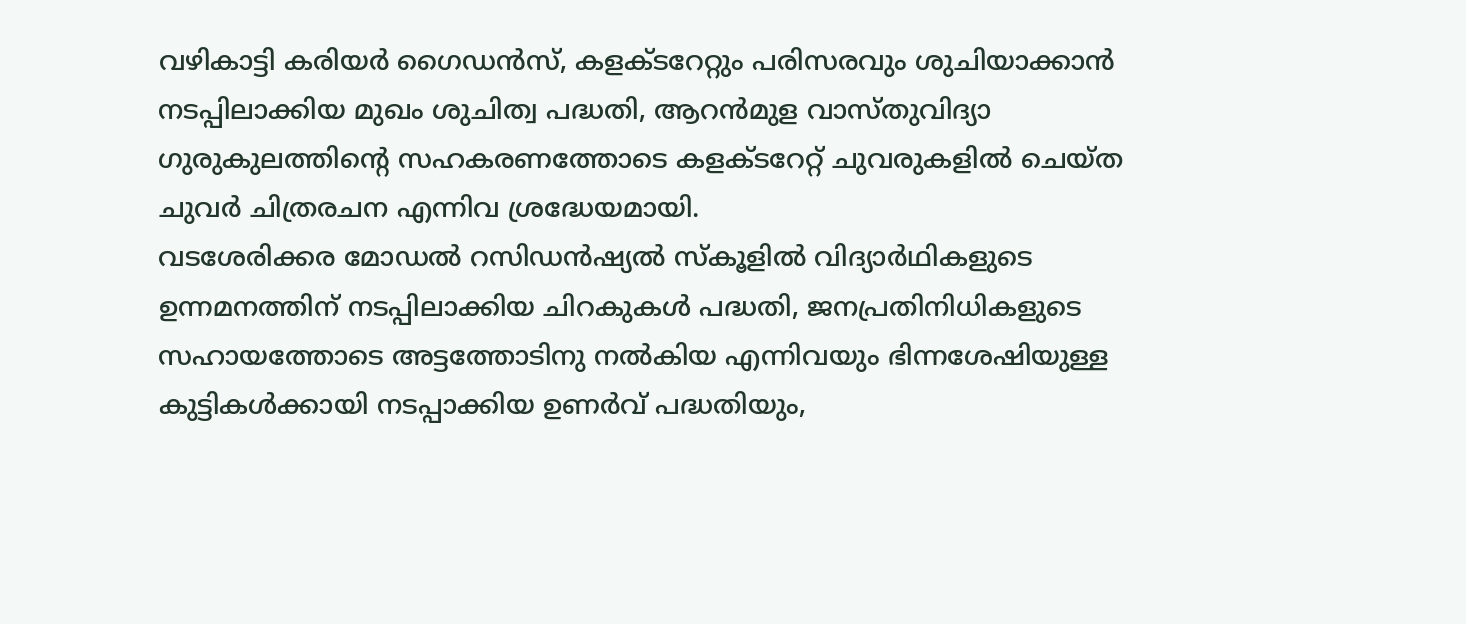വഴികാട്ടി കരിയര്‍ ഗൈഡന്‍സ്, കളക്ടറേറ്റും പരിസരവും ശുചിയാക്കാന്‍ നടപ്പിലാക്കിയ മുഖം ശുചിത്വ പദ്ധതി, ആറന്‍മുള വാസ്തുവിദ്യാ ഗുരുകുലത്തിന്റെ സഹകരണത്തോടെ കളക്ടറേറ്റ് ചുവരുകളില്‍ ചെയ്ത ചുവര്‍ ചിത്രരചന എന്നിവ ശ്രദ്ധേയമായി.
വടശേരിക്കര മോഡല്‍ റസിഡന്‍ഷ്യല്‍ സ്‌കൂളില്‍ വിദ്യാര്‍ഥികളുടെ ഉന്നമനത്തിന് നടപ്പിലാക്കിയ ചിറകുകള്‍ പദ്ധതി, ജനപ്രതിനിധികളുടെ സഹായത്തോടെ അട്ടത്തോടിനു നല്‍കിയ എന്നിവയും ഭിന്നശേഷിയുള്ള കുട്ടികള്‍ക്കായി നടപ്പാക്കിയ ഉണര്‍വ് പദ്ധതിയും,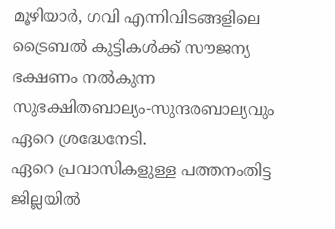മൂഴിയാര്‍, ഗവി എന്നിവിടങ്ങളിലെ ട്രൈബല്‍ കുട്ടികള്‍ക്ക് സൗജന്യ ഭക്ഷണം നല്‍കുന്ന സുഭക്ഷിതബാല്യം-സുന്ദരബാല്യവും ഏറെ ശ്രദ്ധേനേടി.
ഏറെ പ്രവാസികളുള്ള പത്തനംതിട്ട ജില്ലയില്‍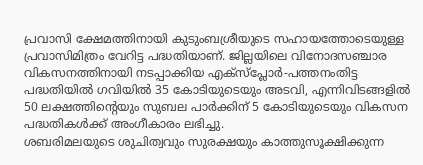പ്രവാസി ക്ഷേമത്തിനായി കുടുംബശ്രീയുടെ സഹായത്തോടെയുള്ള പ്രവാസിമിത്രം വേറിട്ട പദ്ധതിയാണ്. ജില്ലയിലെ വിനോദസഞ്ചാര വികസനത്തിനായി നടപ്പാക്കിയ എക്‌സ്‌പ്ലോര്‍-പത്തനംതിട്ട പദ്ധതിയില്‍ ഗവിയില്‍ 35 കോടിയുടെയും അടവി, എന്നിവിടങ്ങളില്‍ 50 ലക്ഷത്തിന്റെയും സുബല പാര്‍ക്കിന് 5 കോടിയുടെയും വികസന പദ്ധതികള്‍ക്ക് അംഗീകാരം ലഭിച്ചു.
ശബരിമലയുടെ ശുചിത്വവും സുരക്ഷയും കാത്തുസൂക്ഷിക്കുന്ന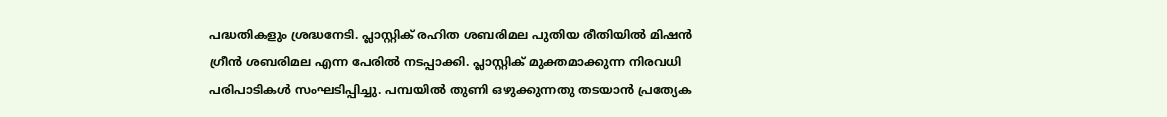പദ്ധതികളും ശ്രദ്ധനേടി. പ്ലാസ്റ്റിക് രഹിത ശബരിമല പുതിയ രീതിയില്‍ മിഷന്‍ ഗ്രീന്‍ ശബരിമല എന്ന പേരില്‍ നടപ്പാക്കി. പ്ലാസ്റ്റിക് മുക്തമാക്കുന്ന നിരവധി പരിപാടികള്‍ സംഘടിപ്പിച്ചു. പമ്പയില്‍ തുണി ഒഴുക്കുന്നതു തടയാന്‍ പ്രത്യേക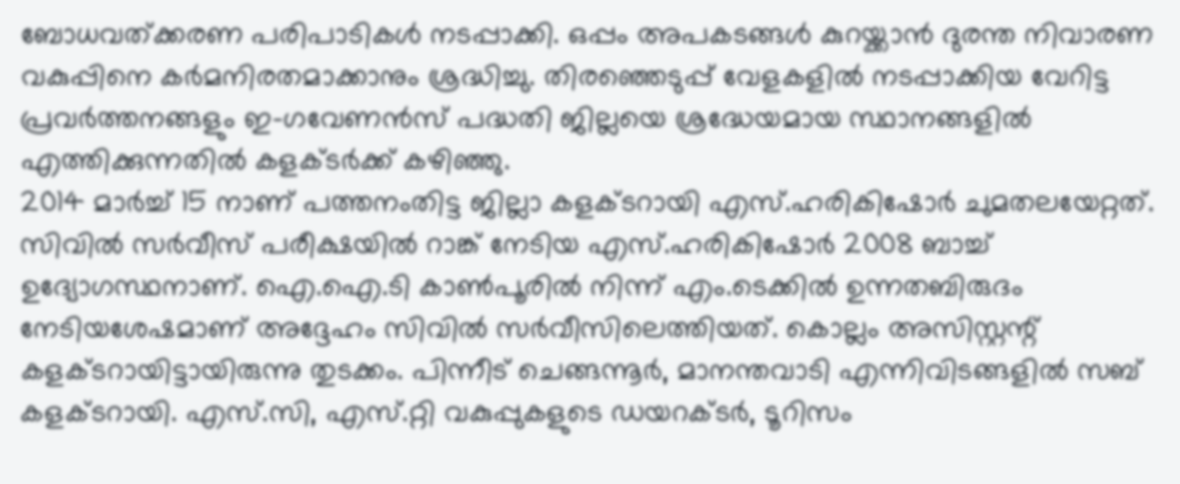ബോധവത്ക്കരണ പരിപാടികള്‍ നടപ്പാക്കി. ഒപ്പം അപകടങ്ങള്‍ കുറയ്ക്കാന്‍ ദുരന്ത നിവാരണ വകുപ്പിനെ കര്‍മനിരതമാക്കാനും ശ്രദ്ധിച്ചു. തിരഞ്ഞെടുപ്പ് വേളകളില്‍ നടപ്പാക്കിയ വേറിട്ട പ്രവര്‍ത്തനങ്ങളും ഇ-ഗവേണന്‍സ് പദ്ധതി ജില്ലയെ ശ്രദ്ധേയമായ സ്ഥാനങ്ങളില്‍ എത്തിക്കുന്നതില്‍ കളക്ടര്‍ക്ക് കഴിഞ്ഞു.
2014 മാര്‍ച്ച് 15 നാണ് പത്തനംതിട്ട ജില്ലാ കളക്ടറായി എസ്.ഹരികിഷോര്‍ ചുമതലയേറ്റത്. സിവില്‍ സര്‍വീസ് പരീക്ഷയില്‍ റാങ്ക് നേടിയ എസ്.ഹരികിഷോര്‍ 2008 ബാച്ച് ഉദ്യോഗസ്ഥനാണ്. ഐ.ഐ.ടി കാണ്‍പൂരില്‍ നിന്ന് എം.ടെക്കില്‍ ഉന്നതബിരുദം നേടിയശേഷമാണ് അദ്ദേഹം സിവില്‍ സര്‍വീസിലെത്തിയത്. കൊല്ലം അസിസ്റ്റന്റ് കളക്ടറായിട്ടായിരുന്നു തുടക്കം. പിന്നീട് ചെങ്ങന്നൂര്‍, മാനന്തവാടി എന്നിവിടങ്ങളില്‍ സബ് കളക്ടറായി. എസ്.സി, എസ്.റ്റി വകുപ്പുകളുടെ ഡയറക്ടര്‍, ടൂറിസം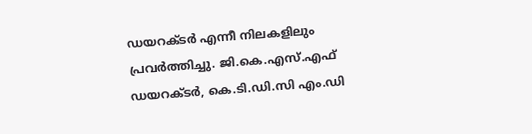ഡയറക്ടര്‍ എന്നീ നിലകളിലും പ്രവര്‍ത്തിച്ചു. ജി.കെ.എസ്.എഫ് ഡയറക്ടര്‍, കെ.ടി.ഡി.സി എം.ഡി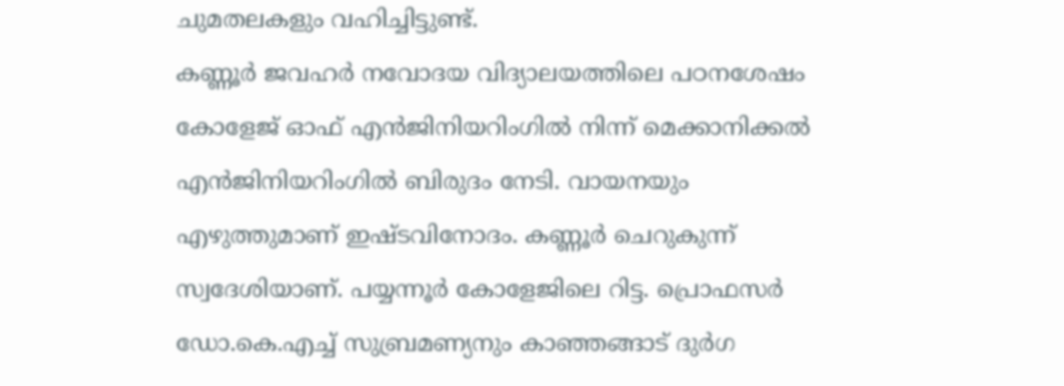ചുമതലകളും വഹിച്ചിട്ടുണ്ട്.
കണ്ണൂര്‍ ജവഹര്‍ നവോദയ വിദ്യാലയത്തിലെ പഠനശേഷം കോളേജ് ഓഫ് എന്‍ജിനിയറിംഗില്‍ നിന്ന് മെക്കാനിക്കല്‍ എന്‍ജിനിയറിംഗില്‍ ബിരുദം നേടി. വായനയും എഴുത്തുമാണ് ഇഷ്ടവിനോദം. കണ്ണൂര്‍ ചെറുകുന്ന് സ്വദേശിയാണ്. പയ്യന്നൂര്‍ കോളേജിലെ റിട്ട. പ്രൊഫസര്‍ ഡോ.കെ.എച്ച് സുബ്രമണ്യനും കാഞ്ഞങ്ങാട് ദുര്‍ഗ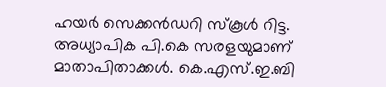ഹയര്‍ സെക്കന്‍ഡറി സ്‌കൂള്‍ റിട്ട. അധ്യാപിക പി.കെ സരളയുമാണ് മാതാപിതാക്കള്‍. കെ.എസ്.ഇ.ബി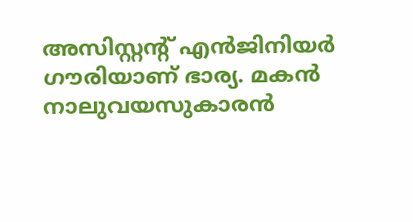അസിസ്റ്റന്റ് എന്‍ജിനിയര്‍ ഗൗരിയാണ് ഭാര്യ. മകന്‍ നാലുവയസുകാരന്‍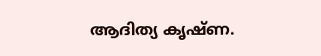ആദിത്യ കൃഷ്ണ.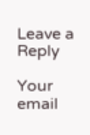Leave a Reply

Your email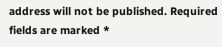address will not be published. Required fields are marked *